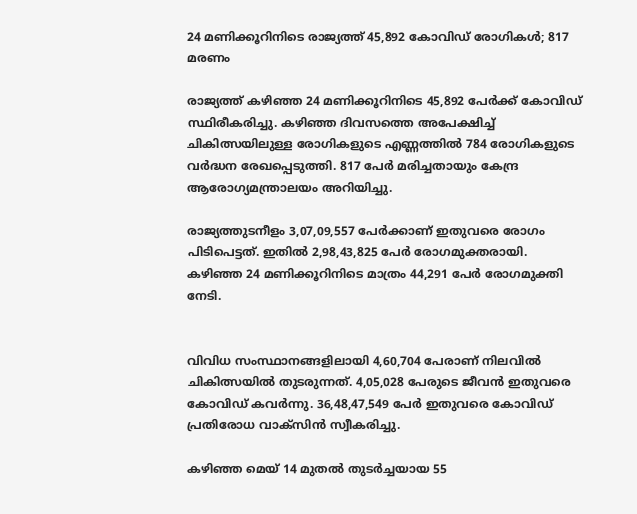24 മണിക്കൂറിനിടെ രാജ്യത്ത് 45,892 കോവിഡ് രോഗികള്‍; 817 മരണം

രാജ്യത്ത് കഴിഞ്ഞ 24 മണിക്കൂറിനിടെ 45,892 പേര്‍ക്ക് കോവിഡ് സ്ഥിരീകരിച്ചു. കഴിഞ്ഞ ദിവസത്തെ അപേക്ഷിച്ച്‌ ചികിത്സയിലുള്ള രോഗികളുടെ എണ്ണത്തില്‍ 784 രോഗികളുടെ വര്‍ദ്ധന രേഖപ്പെടുത്തി. 817 പേര്‍ മരിച്ചതായും കേന്ദ്ര ആരോഗ്യമന്ത്രാലയം അറിയിച്ചു.

രാജ്യത്തുടനീളം 3,07,09,557 പേര്‍ക്കാണ് ഇതുവരെ രോഗം പിടിപെട്ടത്. ഇതില്‍ 2,98,43,825 പേര്‍ രോഗമുക്തരായി. കഴിഞ്ഞ 24 മണിക്കൂറിനിടെ മാത്രം 44,291 പേര്‍ രോഗമുക്തി നേടി.


വിവിധ സംസ്ഥാനങ്ങളിലായി 4,60,704 പേരാണ് നിലവില്‍ ചികിത്സയില്‍ തുടരുന്നത്. 4,05,028 പേരുടെ ജീവന്‍ ഇതുവരെ കോവിഡ് കവര്‍ന്നു. 36,48,47,549 പേര്‍ ഇതുവരെ കോവിഡ് പ്രതിരോധ വാക്സിന്‍ സ്വീകരിച്ചു.

കഴിഞ്ഞ മെയ് 14 മുതല്‍ തുടര്‍ച്ചയായ 55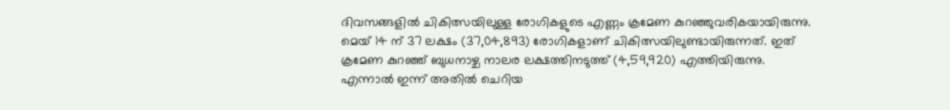ദിവസങ്ങളില്‍ ചികിത്സയിലുള്ള രോഗികളുടെ എണ്ണം ക്രമേണ കുറഞ്ഞുവരികയായിരുന്നു. മെയ് 14 ന് 37 ലക്ഷം (37,04,893) രോഗികളാണ് ചികിത്സയിലുണ്ടായിരുന്നത്. ഇത് ക്രമേണ കുറഞ്ഞ് ബുധനാഴ്ച നാലര ലക്ഷത്തിനടുത്ത് (4,59,920) എത്തിയിരുന്നു. എന്നാല്‍ ഇന്ന് അതില്‍ ചെറിയ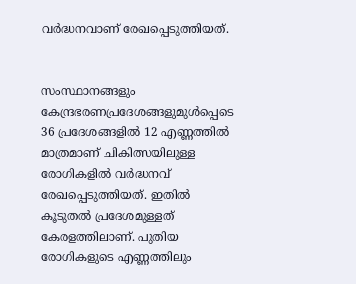വര്‍ദ്ധനവാണ് രേഖപ്പെടുത്തിയത്.


സംസ്ഥാനങ്ങളും കേന്ദ്രഭരണപ്രദേശങ്ങളുമുള്‍പ്പെടെ 36 പ്രദേശങ്ങളില്‍ 12 എണ്ണത്തില്‍ മാത്രമാണ് ചികിത്സയിലുള്ള രോഗികളില്‍ വര്‍ദ്ധനവ് രേഖപ്പെടുത്തിയത്. ഇതില്‍ കൂടുതല്‍ പ്രദേശമുള്ളത് കേരളത്തിലാണ്‌. പുതിയ രോഗികളുടെ എണ്ണത്തിലും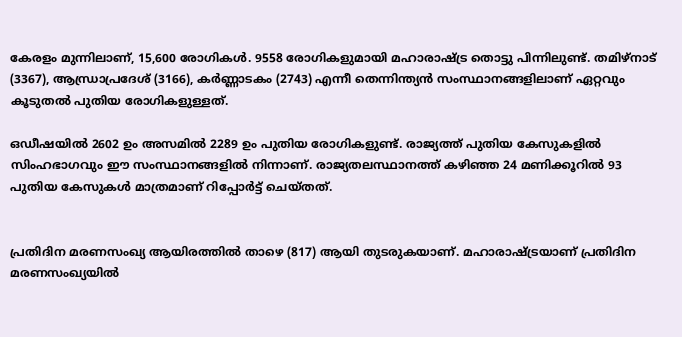കേരളം മുന്നിലാണ്, 15,600 രോഗികള്‍. 9558 രോഗികളുമായി മഹാരാഷ്ട്ര തൊട്ടു പിന്നിലുണ്ട്. തമിഴ്നാട് (3367), ആന്ധ്രാപ്രദേശ് (3166), കര്‍ണ്ണാടകം (2743) എന്നീ തെന്നിന്ത്യന്‍ സംസ്ഥാനങ്ങളിലാണ് ഏറ്റവും കൂടുതല്‍ പുതിയ രോഗികളുള്ളത്.

ഒഡീഷയില്‍ 2602 ഉം അസമില്‍ 2289 ഉം പുതിയ രോഗികളുണ്ട്. രാജ്യത്ത് പുതിയ കേസുകളില്‍ സിംഹഭാഗവും ഈ സംസ്ഥാനങ്ങളില്‍ നിന്നാണ്. രാജ്യതലസ്ഥാനത്ത് കഴിഞ്ഞ 24 മണിക്കൂറില്‍ 93 പുതിയ കേസുകള്‍ മാത്രമാണ് റിപ്പോര്‍ട്ട് ചെയ്തത്.


പ്രതിദിന മരണസംഖ്യ ആയിരത്തില്‍ താഴെ (817) ആയി തുടരുകയാണ്. മഹാരാഷ്ട്രയാണ് പ്രതിദിന മരണസംഖ്യയില്‍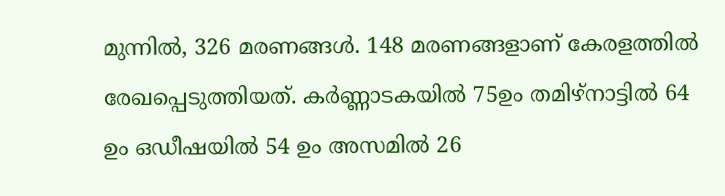മുന്നില്‍, 326 മരണങ്ങള്‍. 148 മരണങ്ങളാണ് കേരളത്തില്‍ രേഖപ്പെടുത്തിയത്. കര്‍ണ്ണാടകയില്‍ 75ഉം തമിഴ്നാട്ടില്‍ 64 ഉം ഒഡീഷയില്‍ 54 ഉം അസമില്‍ 26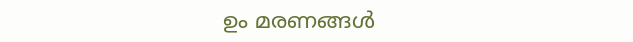ഉം മരണങ്ങള്‍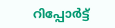റിപ്പോര്‍ട്ട്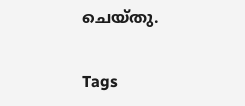ചെയ്തു.


Tags